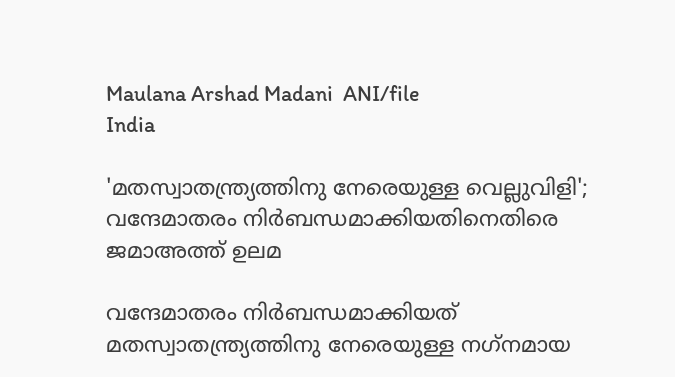Maulana Arshad Madani  ANI/file
India

'മതസ്വാതന്ത്ര്യത്തിനു നേരെയുള്ള വെല്ലുവിളി'; വന്ദേമാതരം നിര്‍ബന്ധമാക്കിയതിനെതിരെ ജമാഅത്ത് ഉലമ

വന്ദേമാതരം നിർബന്ധമാക്കിയത് മതസ്വാതന്ത്ര്യത്തിനു നേരെയുള്ള നഗ്‌നമായ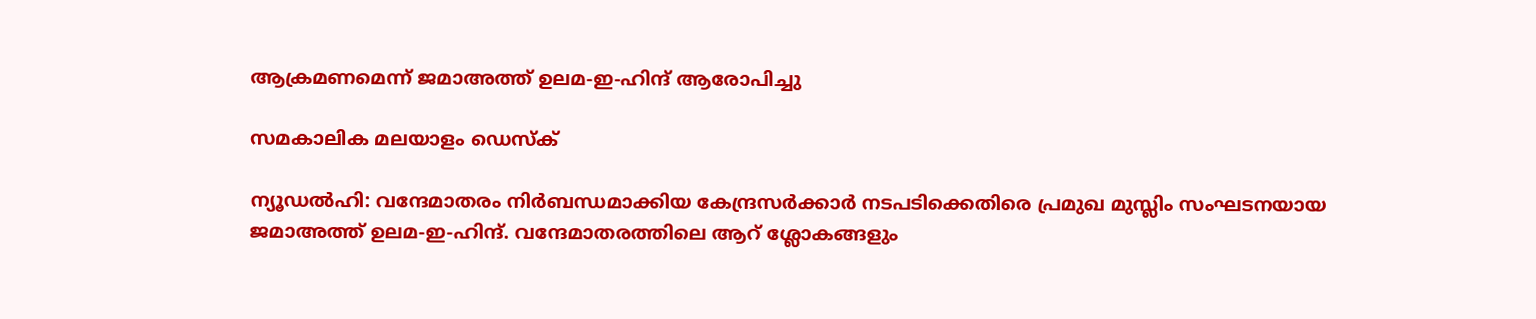ആക്രമണമെന്ന് ജമാഅത്ത് ഉലമ-ഇ-ഹിന്ദ് ആരോപിച്ചു

സമകാലിക മലയാളം ഡെസ്ക്

ന്യൂഡല്‍ഹി: വന്ദേമാതരം നിര്‍ബന്ധമാക്കിയ കേന്ദ്രസര്‍ക്കാര്‍ നടപടിക്കെതിരെ പ്രമുഖ മുസ്ലിം സംഘടനയായ ജമാഅത്ത് ഉലമ-ഇ-ഹിന്ദ്. വന്ദേമാതരത്തിലെ ആറ് ശ്ലോകങ്ങളും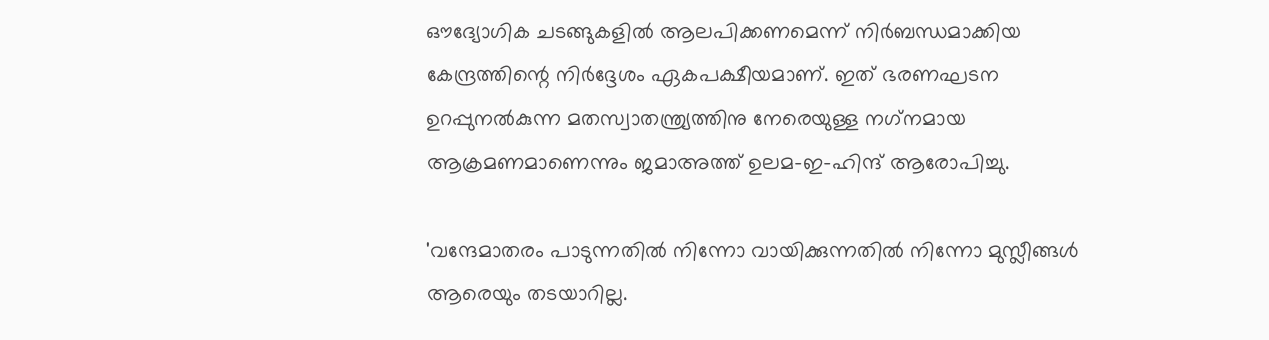ഔദ്യോഗിക ചടങ്ങുകളില്‍ ആലപിക്കണമെന്ന് നിര്‍ബന്ധമാക്കിയ കേന്ദ്രത്തിന്റെ നിര്‍ദ്ദേശം ഏകപക്ഷീയമാണ്. ഇത് ഭരണഘടന ഉറപ്പുനല്‍കുന്ന മതസ്വാതന്ത്ര്യത്തിനു നേരെയുള്ള നഗ്‌നമായ ആക്രമണമാണെന്നും ജമാഅത്ത് ഉലമ-ഇ-ഹിന്ദ് ആരോപിച്ചു.

'വന്ദേമാതരം പാടുന്നതില്‍ നിന്നോ വായിക്കുന്നതില്‍ നിന്നോ മുസ്ലീങ്ങള്‍ ആരെയും തടയാറില്ല.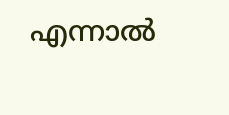എന്നാല്‍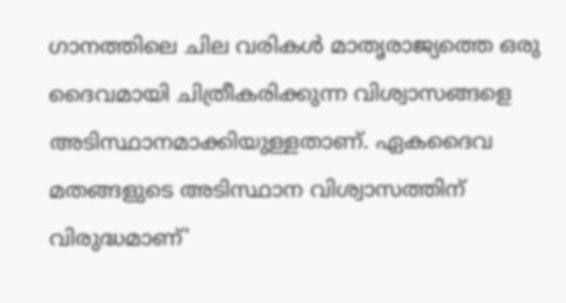ഗാനത്തിലെ ചില വരികള്‍ മാതൃരാജ്യത്തെ ഒരു ദൈവമായി ചിത്രീകരിക്കുന്ന വിശ്വാസങ്ങളെ അടിസ്ഥാനമാക്കിയുള്ളതാണ്. ഏകദൈവ മതങ്ങളുടെ അടിസ്ഥാന വിശ്വാസത്തിന് വിരുദ്ധമാണ്'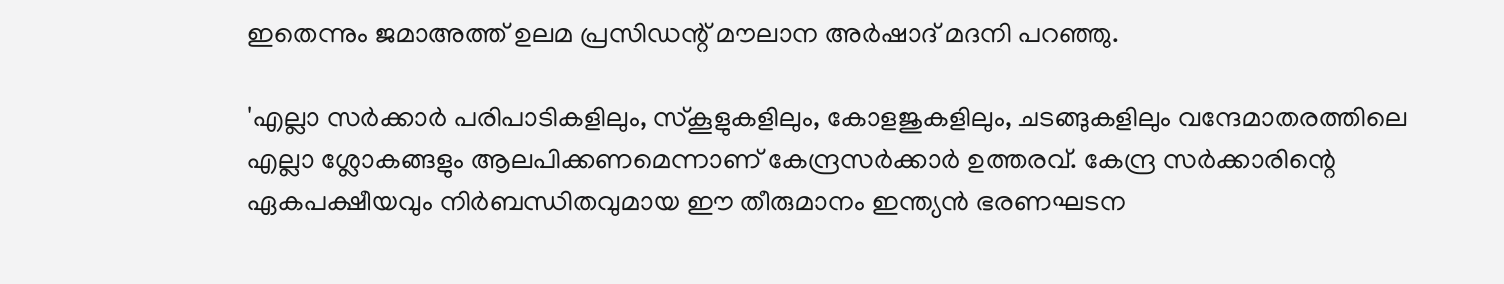ഇതെന്നും ജമാഅത്ത് ഉലമ പ്രസിഡന്റ് മൗലാന അര്‍ഷാദ് മദനി പറഞ്ഞു.

'എല്ലാ സര്‍ക്കാര്‍ പരിപാടികളിലും, സ്‌കൂളുകളിലും, കോളജുകളിലും, ചടങ്ങുകളിലും വന്ദേമാതരത്തിലെ എല്ലാ ശ്ലോകങ്ങളും ആലപിക്കണമെന്നാണ് കേന്ദ്രസര്‍ക്കാര്‍ ഉത്തരവ്. കേന്ദ്ര സര്‍ക്കാരിന്റെ ഏകപക്ഷീയവും നിര്‍ബന്ധിതവുമായ ഈ തീരുമാനം ഇന്ത്യന്‍ ഭരണഘടന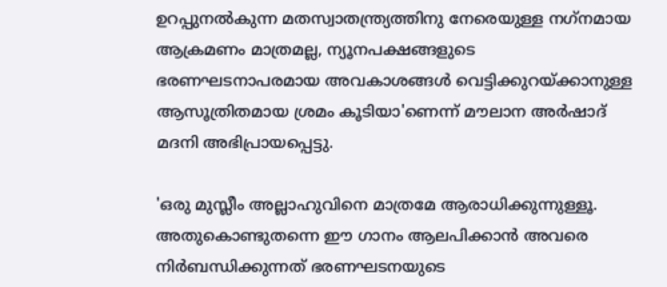ഉറപ്പുനല്‍കുന്ന മതസ്വാതന്ത്ര്യത്തിനു നേരെയുള്ള നഗ്‌നമായ ആക്രമണം മാത്രമല്ല, ന്യൂനപക്ഷങ്ങളുടെ ഭരണഘടനാപരമായ അവകാശങ്ങള്‍ വെട്ടിക്കുറയ്ക്കാനുള്ള ആസൂത്രിതമായ ശ്രമം കൂടിയാ'ണെന്ന് മൗലാന അര്‍ഷാദ് മദനി അഭിപ്രായപ്പെട്ടു.

'ഒരു മുസ്ലീം അല്ലാഹുവിനെ മാത്രമേ ആരാധിക്കുന്നുള്ളൂ. അതുകൊണ്ടുതന്നെ ഈ ഗാനം ആലപിക്കാന്‍ അവരെ നിര്‍ബന്ധിക്കുന്നത് ഭരണഘടനയുടെ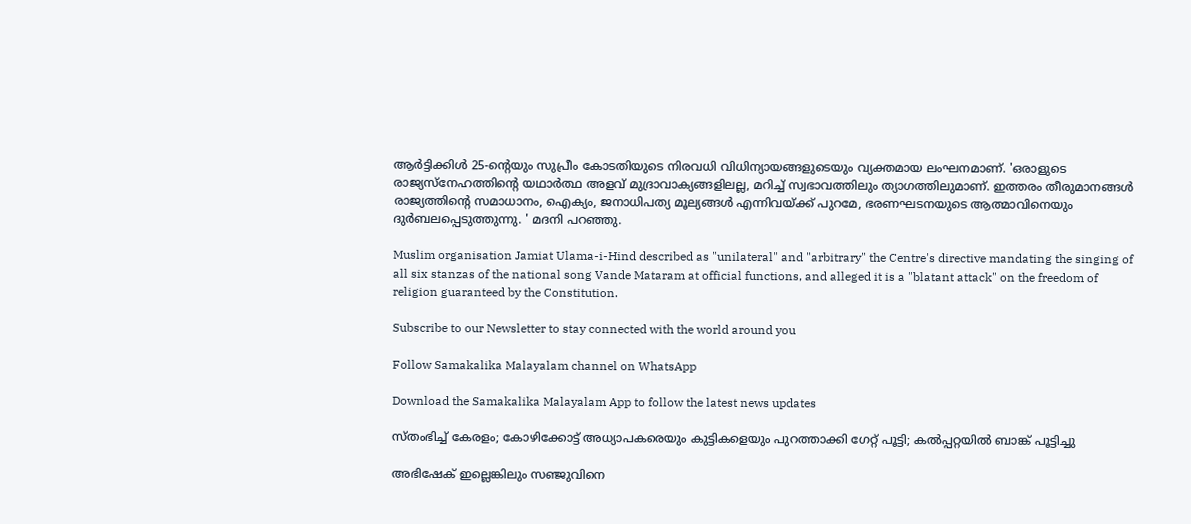ആര്‍ട്ടിക്കിള്‍ 25-ന്റെയും സുപ്രീം കോടതിയുടെ നിരവധി വിധിന്യായങ്ങളുടെയും വ്യക്തമായ ലംഘനമാണ്. 'ഒരാളുടെ രാജ്യസ്‌നേഹത്തിന്റെ യഥാര്‍ത്ഥ അളവ് മുദ്രാവാക്യങ്ങളിലല്ല, മറിച്ച് സ്വഭാവത്തിലും ത്യാഗത്തിലുമാണ്. ഇത്തരം തീരുമാനങ്ങള്‍ രാജ്യത്തിന്റെ സമാധാനം, ഐക്യം, ജനാധിപത്യ മൂല്യങ്ങള്‍ എന്നിവയ്ക്ക് പുറമേ, ഭരണഘടനയുടെ ആത്മാവിനെയും ദുര്‍ബലപ്പെടുത്തുന്നു. ' മദനി പറഞ്ഞു.

Muslim organisation Jamiat Ulama-i-Hind described as "unilateral" and "arbitrary" the Centre's directive mandating the singing of all six stanzas of the national song Vande Mataram at official functions, and alleged it is a "blatant attack" on the freedom of religion guaranteed by the Constitution.

Subscribe to our Newsletter to stay connected with the world around you

Follow Samakalika Malayalam channel on WhatsApp

Download the Samakalika Malayalam App to follow the latest news updates

സ്തംഭിച്ച് കേരളം; കോഴിക്കോട്ട് അധ്യാപകരെയും കുട്ടികളെയും പുറത്താക്കി ഗേറ്റ് പൂട്ടി; കല്‍പ്പറ്റയില്‍ ബാങ്ക് പൂട്ടിച്ചു

അഭിഷേക് ഇല്ലെങ്കിലും സഞ്ജുവിനെ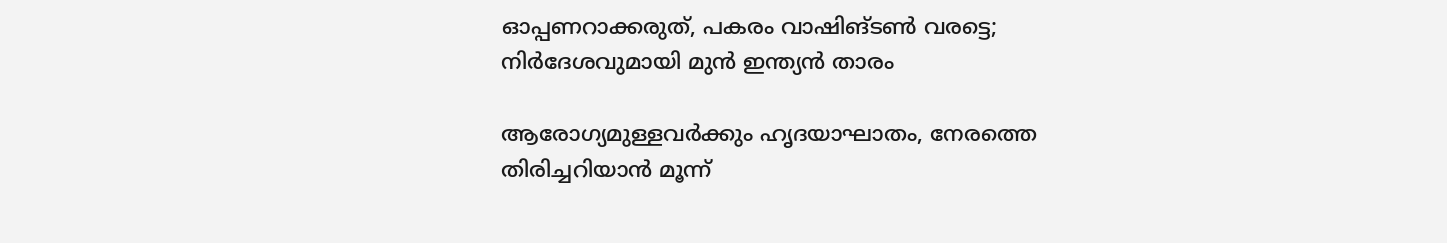ഓപ്പണറാക്കരുത്, പകരം വാഷിങ്ടൺ വരട്ടെ; നിര്‍ദേശവുമായി മുൻ ഇന്ത്യൻ താരം

ആരോഗ്യമുള്ളവർക്കും ഹൃദയാഘാതം, നേരത്തെ തിരിച്ചറിയാൻ മൂന്ന്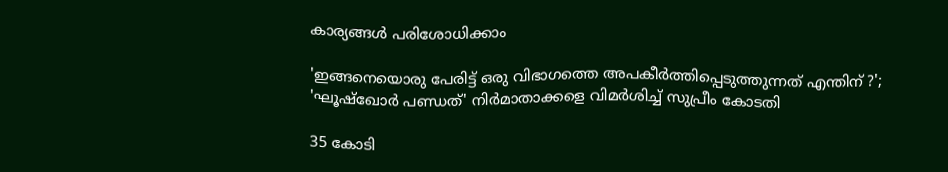കാര്യങ്ങൾ പരിശോധിക്കാം

'ഇങ്ങനെയൊരു പേരിട്ട് ഒരു വിഭാഗത്തെ അപകീർത്തിപ്പെടുത്തുന്നത് എന്തിന് ?'; 'ഘൂഷ്‌ഖോർ പണ്ഡത്' നിർമാതാക്കളെ വിമർശിച്ച് സുപ്രീം കോടതി

35 കോടി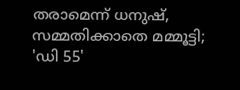തരാമെന്ന് ധനുഷ്, സമ്മതിക്കാതെ മമ്മൂട്ടി; 'ഡി 55'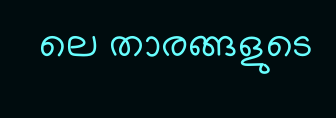ലെ താരങ്ങളുടെ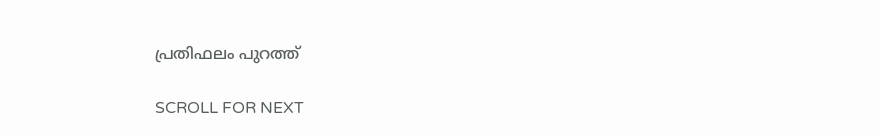പ്രതിഫലം പുറത്ത്

SCROLL FOR NEXT